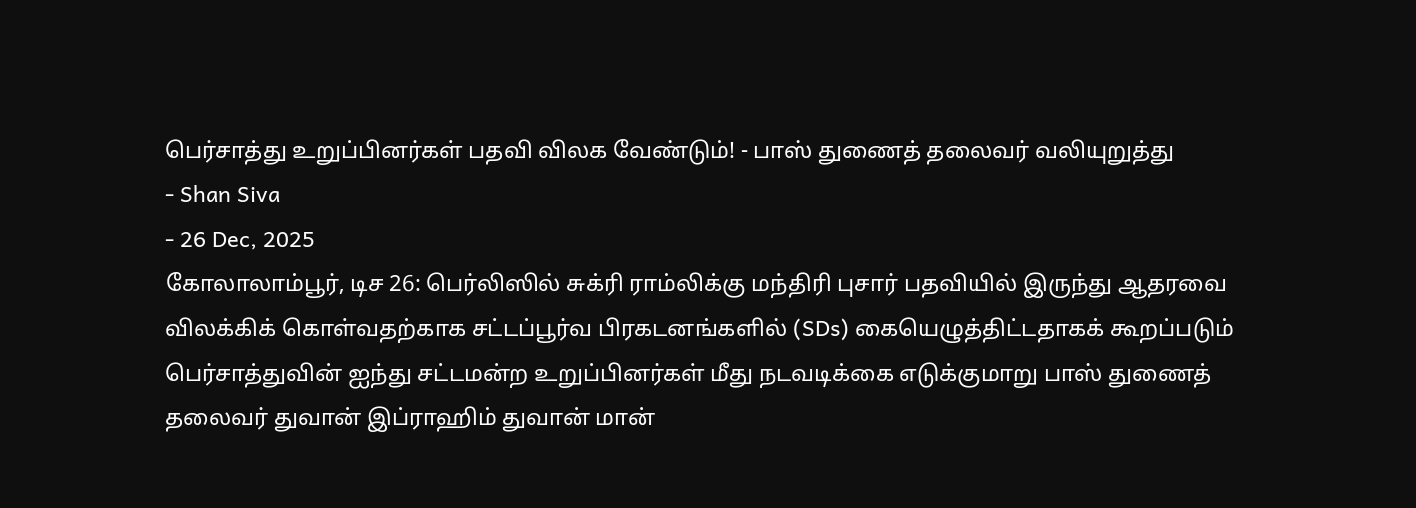பெர்சாத்து உறுப்பினர்கள் பதவி விலக வேண்டும்! - பாஸ் துணைத் தலைவர் வலியுறுத்து
- Shan Siva
- 26 Dec, 2025
கோலாலாம்பூர், டிச 26: பெர்லிஸில் சுக்ரி ராம்லிக்கு மந்திரி புசார் பதவியில் இருந்து ஆதரவை விலக்கிக் கொள்வதற்காக சட்டப்பூர்வ பிரகடனங்களில் (SDs) கையெழுத்திட்டதாகக் கூறப்படும் பெர்சாத்துவின் ஐந்து சட்டமன்ற உறுப்பினர்கள் மீது நடவடிக்கை எடுக்குமாறு பாஸ் துணைத் தலைவர் துவான் இப்ராஹிம் துவான் மான்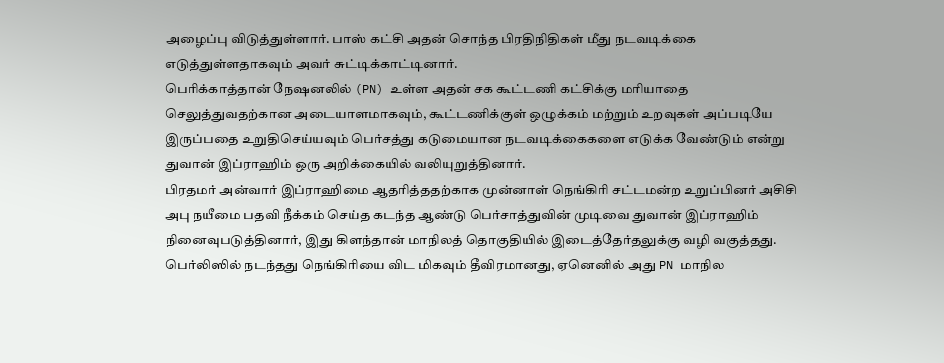அழைப்பு விடுத்துள்ளார். பாஸ் கட்சி அதன் சொந்த பிரதிநிதிகள் மீது நடவடிக்கை எடுத்துள்ளதாகவும் அவர் சுட்டிக்காட்டினார்.
பெரிக்காத்தான் நேஷனலில் (PN) உள்ள அதன் சக கூட்டணி கட்சிக்கு மரியாதை செலுத்துவதற்கான அடையாளமாகவும், கூட்டணிக்குள் ஒழுக்கம் மற்றும் உறவுகள் அப்படியே இருப்பதை உறுதிசெய்யவும் பெர்சத்து கடுமையான நடவடிக்கைகளை எடுக்க வேண்டும் என்று துவான் இப்ராஹிம் ஒரு அறிக்கையில் வலியுறுத்தினார்.
பிரதமர் அன்வார் இப்ராஹிமை ஆதரித்ததற்காக முன்னாள் நெங்கிரி சட்டமன்ற உறுப்பினர் அசிசி அபு நயீமை பதவி நீக்கம் செய்த கடந்த ஆண்டு பெர்சாத்துவின் முடிவை துவான் இப்ராஹிம் நினைவுபடுத்தினார், இது கிளந்தான் மாநிலத் தொகுதியில் இடைத்தேர்தலுக்கு வழி வகுத்தது.
பெர்லிஸில் நடந்தது நெங்கிரியை விட மிகவும் தீவிரமானது, ஏனெனில் அது PN மாநில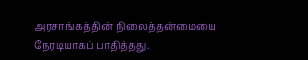அரசாங்கத்தின் நிலைத்தன்மையை நேரடியாகப் பாதித்தது.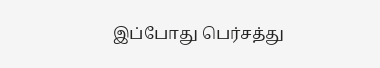இப்போது பெர்சத்து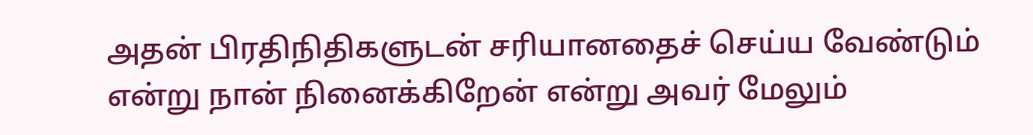அதன் பிரதிநிதிகளுடன் சரியானதைச் செய்ய வேண்டும் என்று நான் நினைக்கிறேன் என்று அவர் மேலும்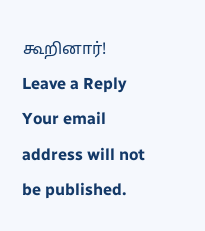கூறினார்!
Leave a Reply
Your email address will not be published.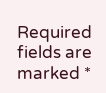Required fields are marked *